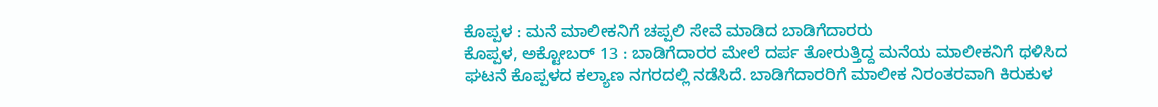ಕೊಪ್ಪಳ : ಮನೆ ಮಾಲೀಕನಿಗೆ ಚಪ್ಪಲಿ ಸೇವೆ ಮಾಡಿದ ಬಾಡಿಗೆದಾರರು
ಕೊಪ್ಪಳ, ಅಕ್ಟೋಬರ್ 13 : ಬಾಡಿಗೆದಾರರ ಮೇಲೆ ದರ್ಪ ತೋರುತ್ತಿದ್ದ ಮನೆಯ ಮಾಲೀಕನಿಗೆ ಥಳಿಸಿದ ಘಟನೆ ಕೊಪ್ಪಳದ ಕಲ್ಯಾಣ ನಗರದಲ್ಲಿ ನಡೆಸಿದೆ. ಬಾಡಿಗೆದಾರರಿಗೆ ಮಾಲೀಕ ನಿರಂತರವಾಗಿ ಕಿರುಕುಳ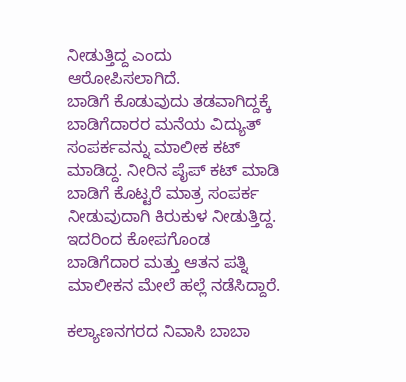ನೀಡುತ್ತಿದ್ದ ಎಂದು ಆರೋಪಿಸಲಾಗಿದೆ.
ಬಾಡಿಗೆ ಕೊಡುವುದು ತಡವಾಗಿದ್ದಕ್ಕೆ ಬಾಡಿಗೆದಾರರ ಮನೆಯ ವಿದ್ಯುತ್ ಸಂಪರ್ಕವನ್ನು ಮಾಲೀಕ ಕಟ್ ಮಾಡಿದ್ದ. ನೀರಿನ ಪೈಪ್ ಕಟ್ ಮಾಡಿ ಬಾಡಿಗೆ ಕೊಟ್ಟರೆ ಮಾತ್ರ ಸಂಪರ್ಕ ನೀಡುವುದಾಗಿ ಕಿರುಕುಳ ನೀಡುತ್ತಿದ್ದ. ಇದರಿಂದ ಕೋಪಗೊಂಡ ಬಾಡಿಗೆದಾರ ಮತ್ತು ಆತನ ಪತ್ನಿ ಮಾಲೀಕನ ಮೇಲೆ ಹಲ್ಲೆ ನಡೆಸಿದ್ದಾರೆ.

ಕಲ್ಯಾಣನಗರದ ನಿವಾಸಿ ಬಾಬಾ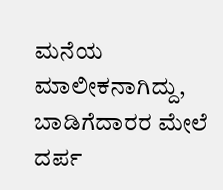ಮನೆಯ ಮಾಲೀಕನಾಗಿದ್ದು, ಬಾಡಿಗೆದಾರರ ಮೇಲೆ ದರ್ಪ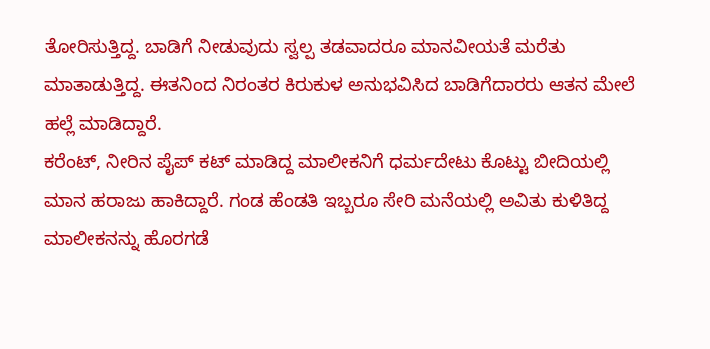ತೋರಿಸುತ್ತಿದ್ದ. ಬಾಡಿಗೆ ನೀಡುವುದು ಸ್ವಲ್ಪ ತಡವಾದರೂ ಮಾನವೀಯತೆ ಮರೆತು ಮಾತಾಡುತ್ತಿದ್ದ. ಈತನಿಂದ ನಿರಂತರ ಕಿರುಕುಳ ಅನುಭವಿಸಿದ ಬಾಡಿಗೆದಾರರು ಆತನ ಮೇಲೆ ಹಲ್ಲೆ ಮಾಡಿದ್ದಾರೆ.
ಕರೆಂಟ್, ನೀರಿನ ಪೈಪ್ ಕಟ್ ಮಾಡಿದ್ದ ಮಾಲೀಕನಿಗೆ ಧರ್ಮದೇಟು ಕೊಟ್ಟು ಬೀದಿಯಲ್ಲಿ ಮಾನ ಹರಾಜು ಹಾಕಿದ್ದಾರೆ. ಗಂಡ ಹೆಂಡತಿ ಇಬ್ಬರೂ ಸೇರಿ ಮನೆಯಲ್ಲಿ ಅವಿತು ಕುಳಿತಿದ್ದ ಮಾಲೀಕನನ್ನು ಹೊರಗಡೆ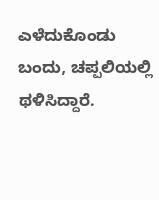ಎಳೆದುಕೊಂಡು ಬಂದು, ಚಪ್ಪಲಿಯಲ್ಲಿ ಥಳಿಸಿದ್ದಾರೆ.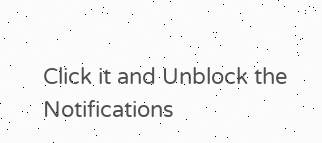Click it and Unblock the Notifications